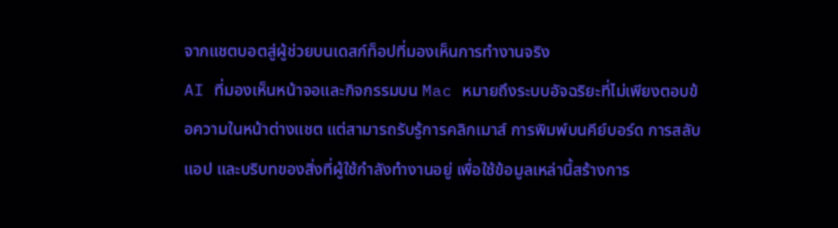จากแชตบอตสู่ผู้ช่วยบนเดสก์ท็อปที่มองเห็นการทำงานจริง
AI ที่มองเห็นหน้าจอและกิจกรรมบน Mac หมายถึงระบบอัจฉริยะที่ไม่เพียงตอบข้อความในหน้าต่างแชต แต่สามารถรับรู้การคลิกเมาส์ การพิมพ์บนคีย์บอร์ด การสลับแอป และบริบทของสิ่งที่ผู้ใช้กำลังทำงานอยู่ เพื่อใช้ข้อมูลเหล่านี้สร้างการ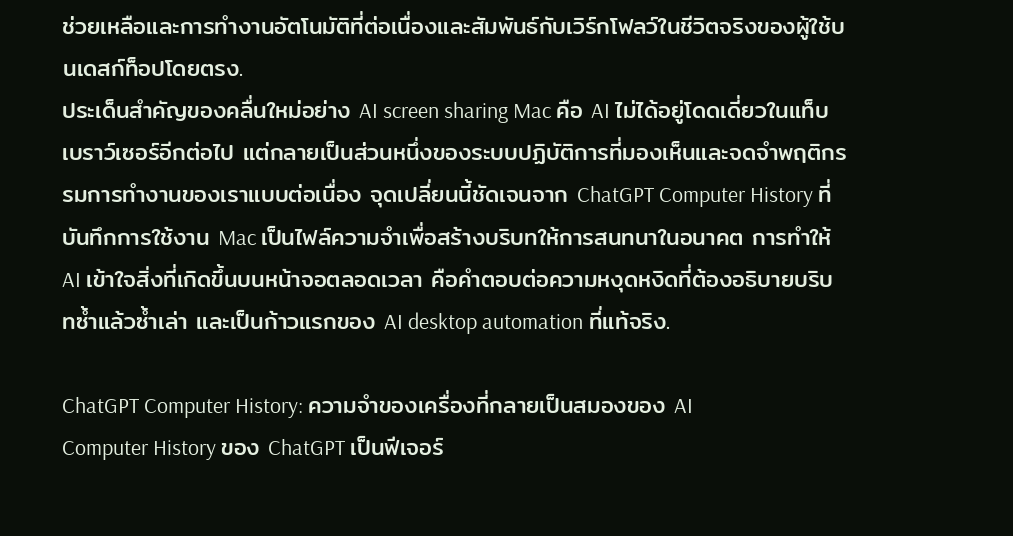ช่วยเหลือและการทำงานอัตโนมัติที่ต่อเนื่องและสัมพันธ์กับเวิร์กโฟลว์ในชีวิตจริงของผู้ใช้บนเดสก์ท็อปโดยตรง.
ประเด็นสำคัญของคลื่นใหม่อย่าง AI screen sharing Mac คือ AI ไม่ได้อยู่โดดเดี่ยวในแท็บเบราว์เซอร์อีกต่อไป แต่กลายเป็นส่วนหนึ่งของระบบปฏิบัติการที่มองเห็นและจดจำพฤติกรรมการทำงานของเราแบบต่อเนื่อง จุดเปลี่ยนนี้ชัดเจนจาก ChatGPT Computer History ที่บันทึกการใช้งาน Mac เป็นไฟล์ความจำเพื่อสร้างบริบทให้การสนทนาในอนาคต การทำให้ AI เข้าใจสิ่งที่เกิดขึ้นบนหน้าจอตลอดเวลา คือคำตอบต่อความหงุดหงิดที่ต้องอธิบายบริบทซ้ำแล้วซ้ำเล่า และเป็นก้าวแรกของ AI desktop automation ที่แท้จริง.

ChatGPT Computer History: ความจำของเครื่องที่กลายเป็นสมองของ AI
Computer History ของ ChatGPT เป็นฟีเจอร์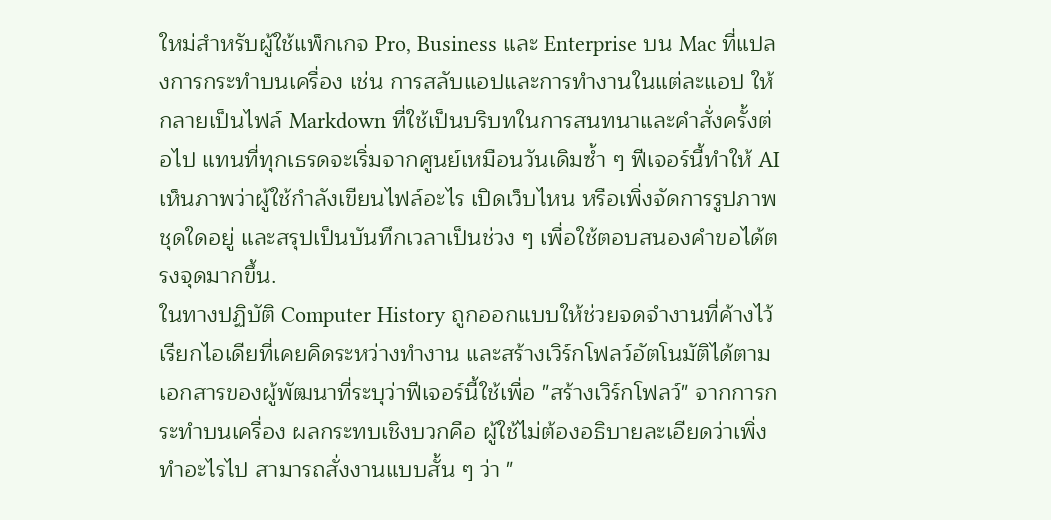ใหม่สำหรับผู้ใช้แพ็กเกจ Pro, Business และ Enterprise บน Mac ที่แปลงการกระทำบนเครื่อง เช่น การสลับแอปและการทำงานในแต่ละแอป ให้กลายเป็นไฟล์ Markdown ที่ใช้เป็นบริบทในการสนทนาและคำสั่งครั้งต่อไป แทนที่ทุกเธรดจะเริ่มจากศูนย์เหมือนวันเดิมซ้ำ ๆ ฟีเจอร์นี้ทำให้ AI เห็นภาพว่าผู้ใช้กำลังเขียนไฟล์อะไร เปิดเว็บไหน หรือเพิ่งจัดการรูปภาพชุดใดอยู่ และสรุปเป็นบันทึกเวลาเป็นช่วง ๆ เพื่อใช้ตอบสนองคำขอได้ตรงจุดมากขึ้น.
ในทางปฏิบัติ Computer History ถูกออกแบบให้ช่วยจดจำงานที่ค้างไว้ เรียกไอเดียที่เคยคิดระหว่างทำงาน และสร้างเวิร์กโฟลว์อัตโนมัติได้ตามเอกสารของผู้พัฒนาที่ระบุว่าฟีเจอร์นี้ใช้เพื่อ "สร้างเวิร์กโฟลว์" จากการกระทำบนเครื่อง ผลกระทบเชิงบวกคือ ผู้ใช้ไม่ต้องอธิบายละเอียดว่าเพิ่งทำอะไรไป สามารถสั่งงานแบบสั้น ๆ ว่า "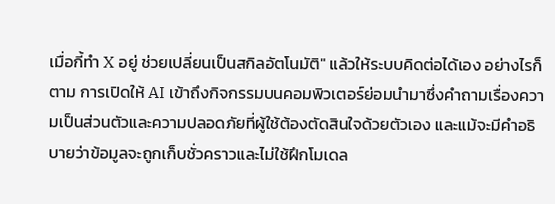เมื่อกี้ทำ X อยู่ ช่วยเปลี่ยนเป็นสกิลอัตโนมัติ" แล้วให้ระบบคิดต่อได้เอง อย่างไรก็ตาม การเปิดให้ AI เข้าถึงกิจกรรมบนคอมพิวเตอร์ย่อมนำมาซึ่งคำถามเรื่องความเป็นส่วนตัวและความปลอดภัยที่ผู้ใช้ต้องตัดสินใจด้วยตัวเอง และแม้จะมีคำอธิบายว่าข้อมูลจะถูกเก็บชั่วคราวและไม่ใช้ฝึกโมเดล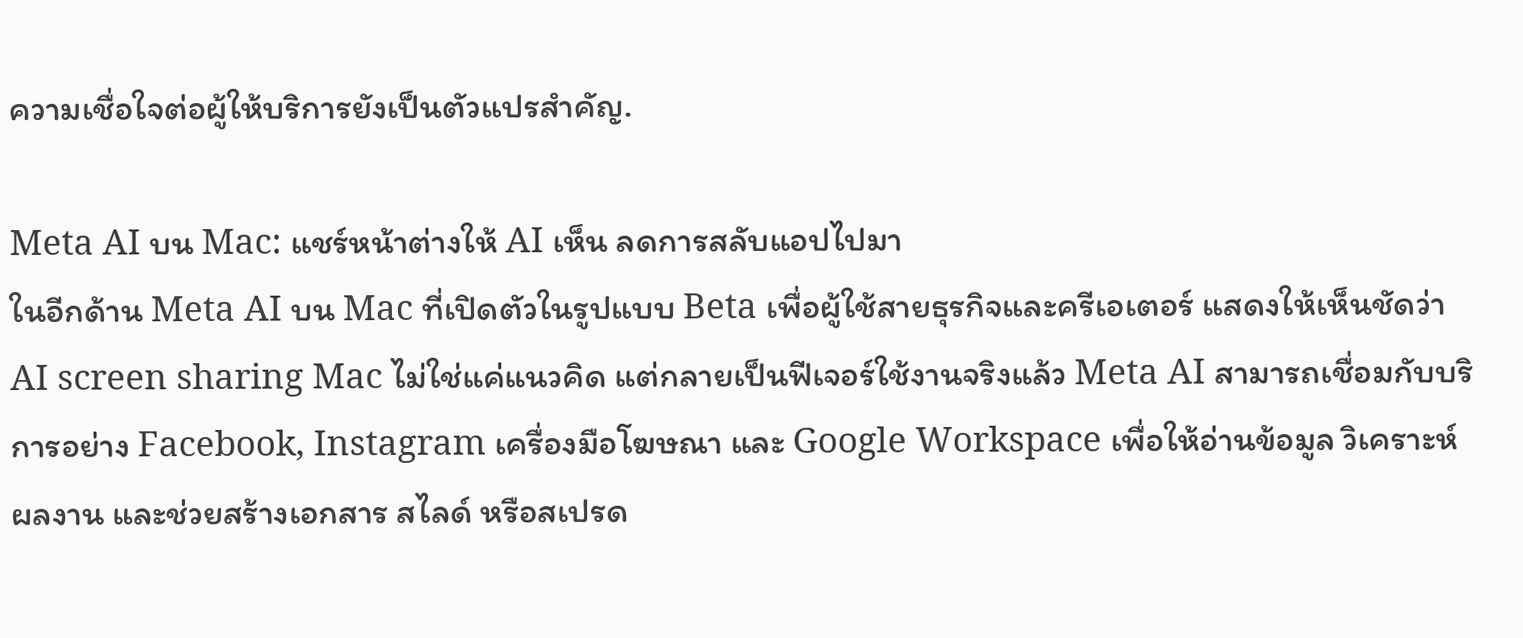ความเชื่อใจต่อผู้ให้บริการยังเป็นตัวแปรสำคัญ.

Meta AI บน Mac: แชร์หน้าต่างให้ AI เห็น ลดการสลับแอปไปมา
ในอีกด้าน Meta AI บน Mac ที่เปิดตัวในรูปแบบ Beta เพื่อผู้ใช้สายธุรกิจและครีเอเตอร์ แสดงให้เห็นชัดว่า AI screen sharing Mac ไม่ใช่แค่แนวคิด แต่กลายเป็นฟีเจอร์ใช้งานจริงแล้ว Meta AI สามารถเชื่อมกับบริการอย่าง Facebook, Instagram เครื่องมือโฆษณา และ Google Workspace เพื่อให้อ่านข้อมูล วิเคราะห์ผลงาน และช่วยสร้างเอกสาร สไลด์ หรือสเปรด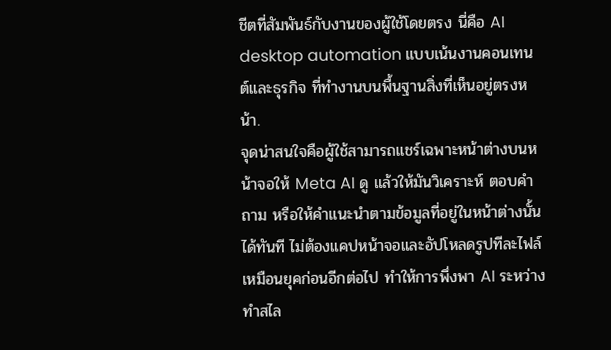ชีตที่สัมพันธ์กับงานของผู้ใช้โดยตรง นี่คือ AI desktop automation แบบเน้นงานคอนเทนต์และธุรกิจ ที่ทำงานบนพื้นฐานสิ่งที่เห็นอยู่ตรงหน้า.
จุดน่าสนใจคือผู้ใช้สามารถแชร์เฉพาะหน้าต่างบนหน้าจอให้ Meta AI ดู แล้วให้มันวิเคราะห์ ตอบคำถาม หรือให้คำแนะนำตามข้อมูลที่อยู่ในหน้าต่างนั้นได้ทันที ไม่ต้องแคปหน้าจอและอัปโหลดรูปทีละไฟล์เหมือนยุคก่อนอีกต่อไป ทำให้การพึ่งพา AI ระหว่างทำสไล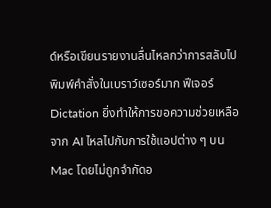ด์หรือเขียนรายงานลื่นไหลกว่าการสลับไปพิมพ์คำสั่งในเบราว์เซอร์มาก ฟีเจอร์ Dictation ยิ่งทำให้การขอความช่วยเหลือจาก AI ไหลไปกับการใช้แอปต่าง ๆ บน Mac โดยไม่ถูกจำกัดอ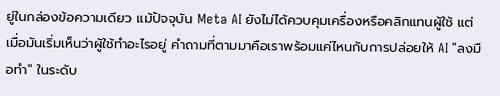ยู่ในกล่องข้อความเดียว แม้ปัจจุบัน Meta AI ยังไม่ได้ควบคุมเครื่องหรือคลิกแทนผู้ใช้ แต่เมื่อมันเริ่มเห็นว่าผู้ใช้ทำอะไรอยู่ คำถามที่ตามมาคือเราพร้อมแค่ไหนกับการปล่อยให้ AI "ลงมือทำ" ในระดับ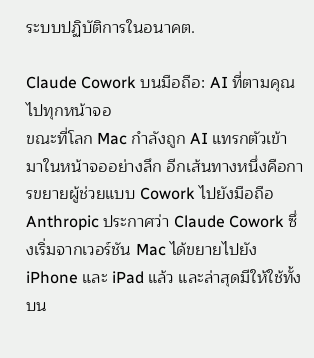ระบบปฏิบัติการในอนาคต.

Claude Cowork บนมือถือ: AI ที่ตามคุณไปทุกหน้าจอ
ขณะที่โลก Mac กำลังถูก AI แทรกตัวเข้ามาในหน้าจออย่างลึก อีกเส้นทางหนึ่งคือการขยายผู้ช่วยแบบ Cowork ไปยังมือถือ Anthropic ประกาศว่า Claude Cowork ซึ่งเริ่มจากเวอร์ชัน Mac ได้ขยายไปยัง iPhone และ iPad แล้ว และล่าสุดมีให้ใช้ทั้งบน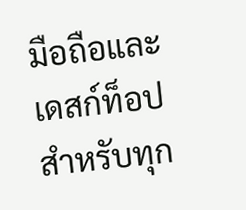มือถือและเดสก์ท็อปสำหรับทุก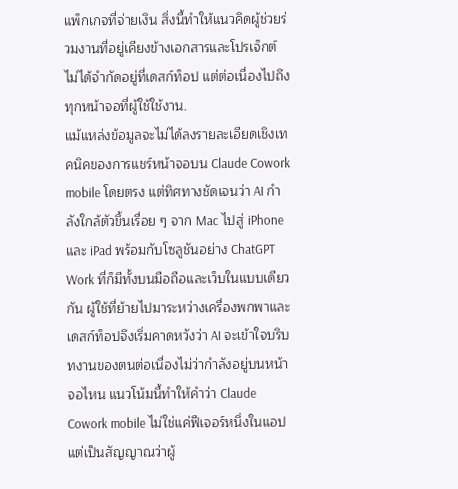แพ็กเกจที่จ่ายเงิน สิ่งนี้ทำให้แนวคิดผู้ช่วยร่วมงานที่อยู่เคียงข้างเอกสารและโปรเจ็กต์ ไม่ได้จำกัดอยู่ที่เดสก์ท็อป แต่ต่อเนื่องไปถึงทุกหน้าจอที่ผู้ใช้ใช้งาน.
แม้แหล่งข้อมูลจะไม่ได้ลงรายละเอียดเชิงเทคนิคของการแชร์หน้าจอบน Claude Cowork mobile โดยตรง แต่ทิศทางชัดเจนว่า AI กำลังใกล้ตัวขึ้นเรื่อย ๆ จาก Mac ไปสู่ iPhone และ iPad พร้อมกับโซลูชันอย่าง ChatGPT Work ที่ก็มีทั้งบนมือถือและเว็บในแบบเดียวกัน ผู้ใช้ที่ย้ายไปมาระหว่างเครื่องพกพาและเดสก์ท็อปจึงเริ่มคาดหวังว่า AI จะเข้าใจบริบทงานของตนต่อเนื่องไม่ว่ากำลังอยู่บนหน้าจอไหน แนวโน้มนี้ทำให้คำว่า Claude Cowork mobile ไม่ใช่แค่ฟีเจอร์หนึ่งในแอป แต่เป็นสัญญาณว่าผู้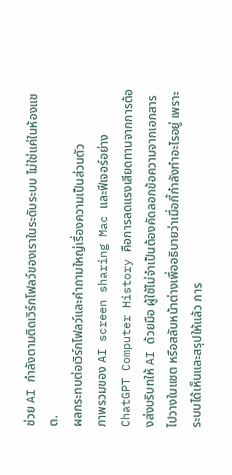ช่วย AI กำลังตามติดเวิร์กโฟลว์ของเราในระดับระบบ ไม่ใช่แค่ในห้องแชต.
ผลกระทบต่อเวิร์กโฟลว์และคำถามใหญ่เรื่องความเป็นส่วนตัว
ภาพรวมของ AI screen sharing Mac และฟีเจอร์อย่าง ChatGPT Computer History คือการลดแรงเสียดทานจากการต้องส่งบริบทให้ AI ด้วยมือ ผู้ใช้ไม่จำเป็นต้องคัดลอกข้อความจากเอกสารไปวางในแชต หรือสลับหน้าต่างเพื่ออธิบายว่าเมื่อกี้กำลังทำอะไรอยู่ เพราะระบบได้เห็นและสรุปให้แล้ว การ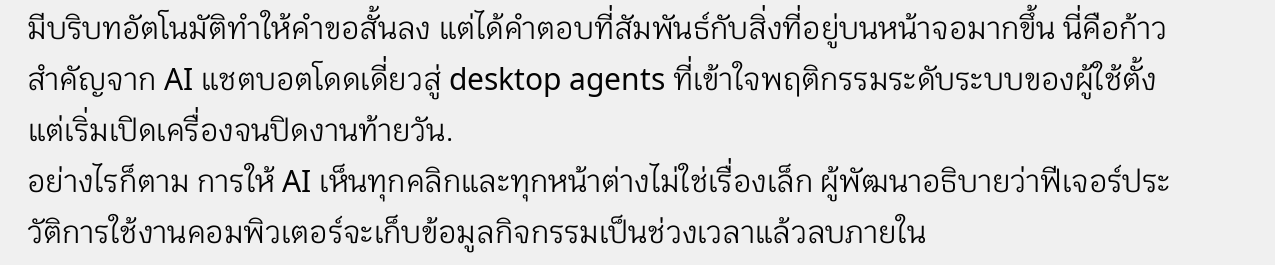มีบริบทอัตโนมัติทำให้คำขอสั้นลง แต่ได้คำตอบที่สัมพันธ์กับสิ่งที่อยู่บนหน้าจอมากขึ้น นี่คือก้าวสำคัญจาก AI แชตบอตโดดเดี่ยวสู่ desktop agents ที่เข้าใจพฤติกรรมระดับระบบของผู้ใช้ตั้งแต่เริ่มเปิดเครื่องจนปิดงานท้ายวัน.
อย่างไรก็ตาม การให้ AI เห็นทุกคลิกและทุกหน้าต่างไม่ใช่เรื่องเล็ก ผู้พัฒนาอธิบายว่าฟีเจอร์ประวัติการใช้งานคอมพิวเตอร์จะเก็บข้อมูลกิจกรรมเป็นช่วงเวลาแล้วลบภายใน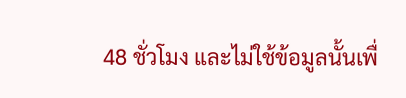48 ชั่วโมง และไม่ใช้ข้อมูลนั้นเพื่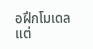อฝึกโมเดล แต่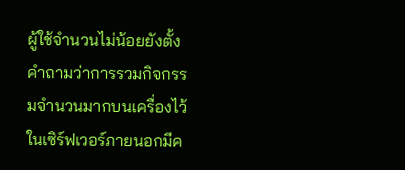ผู้ใช้จำนวนไม่น้อยยังตั้งคำถามว่าการรวมกิจกรรมจำนวนมากบนเครื่องไว้ในเซิร์ฟเวอร์ภายนอกมีค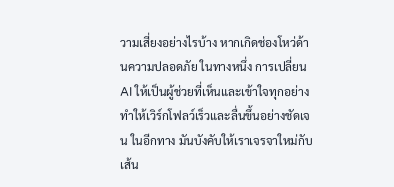วามเสี่ยงอย่างไรบ้าง หากเกิดช่องโหว่ด้านความปลอดภัย ในทางหนึ่ง การเปลี่ยน AI ให้เป็นผู้ช่วยที่เห็นและเข้าใจทุกอย่างทำให้เวิร์กโฟลว์เร็วและลื่นขึ้นอย่างชัดเจน ในอีกทาง มันบังคับให้เราเจรจาใหม่กับเส้น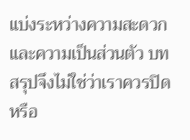แบ่งระหว่างความสะดวกและความเป็นส่วนตัว บทสรุปจึงไม่ใช่ว่าเราควรปิดหรือ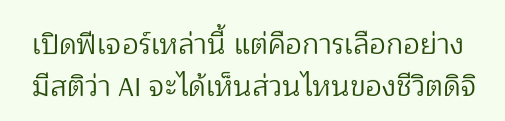เปิดฟีเจอร์เหล่านี้ แต่คือการเลือกอย่างมีสติว่า AI จะได้เห็นส่วนไหนของชีวิตดิจิ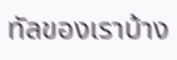ทัลของเราบ้าง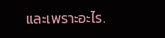และเพราะอะไร.